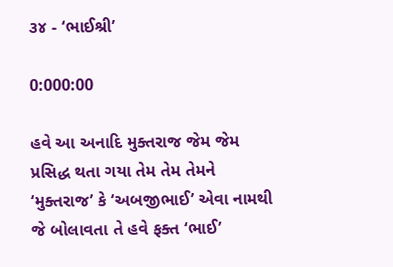૩૪ - ‘ભાઈશ્રી’

0:000:00

હવે આ અનાદિ મુક્તરાજ જેમ જેમ પ્રસિદ્ધ થતા ગયા તેમ તેમ તેમને ‘મુક્તરાજ’ કે ‘અબજીભાઈ’ એવા નામથી જે બોલાવતા તે હવે ફક્ત ‘ભાઈ’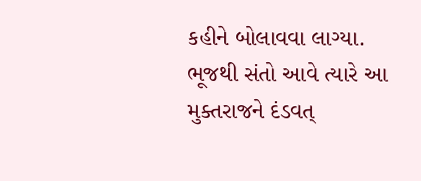કહીને બોલાવવા લાગ્યા. ભૂજથી સંતો આવે ત્યારે આ મુક્તરાજને દંડવત્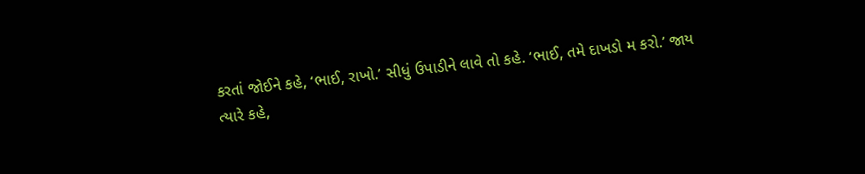કરતાં જોઈને કહે, ‘ભાઈ, રાખો.’ સીધું ઉપાડીને લાવે તો કહે. ‘ભાઈ, તમે દાખડો મ કરો.’ જાય ત્યારે કહે,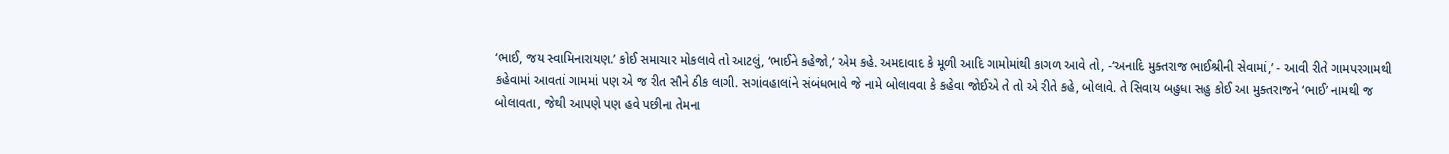‘ભાઈ, જય સ્વામિનારાયણ.’ કોઈ સમાચાર મોકલાવે તો આટલું, ‘ભાઈને કહેજો,’ એમ કહે. અમદાવાદ કે મૂળી આદિ ગામોમાંથી કાગળ આવે તો, -‘અનાદિ મુક્તરાજ ભાઈશ્રીની સેવામાં,’ - આવી રીતે ગામપરગામથી કહેવામાં આવતાં ગામમાં પણ એ જ રીત સૌને ઠીક લાગી. સગાંવહાલાંને સંબંધભાવે જે નામે બોલાવવા કે કહેવા જોઈએ તે તો એ રીતે કહે, બોલાવે. તે સિવાય બહુધા સહુ કોઈ આ મુક્તરાજને ‘ભાઈ’ નામથી જ બોલાવતા, જેથી આપણે પણ હવે પછીના તેમના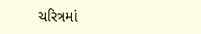ચરિત્રમાં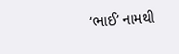‘ભાઈ’ નામથી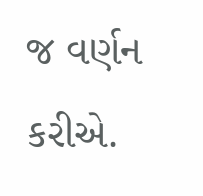જ વર્ણન કરીએ.